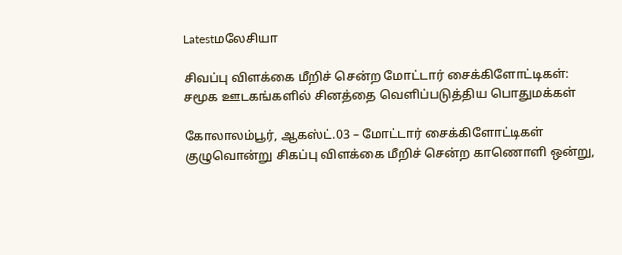Latestமலேசியா

சிவப்பு விளக்கை மீறிச் சென்ற மோட்டார் சைக்கிளோட்டிகள்: சமூக ஊடகங்களில் சினத்தை வெளிப்படுத்திய பொதுமக்கள்

கோலாலம்பூர், ஆகஸ்ட்.03 – மோட்டார் சைக்கிளோட்டிகள் குழுவொன்று சிகப்பு விளக்கை மீறிச் சென்ற காணொளி ஒன்று,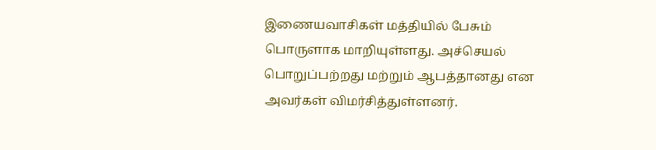இணையவாசிகள் மத்தியில் பேசும் பொருளாக மாறியுள்ளது. அச்செயல் பொறுப்பற்றது மற்றும் ஆபத்தானது என அவர்கள் விமர்சித்துள்ளனர்.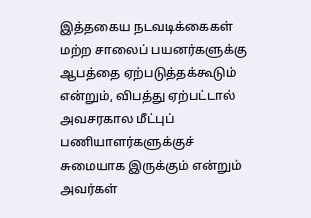இத்தகைய நடவடிக்கைகள் மற்ற சாலைப் பயனர்களுக்கு ஆபத்தை ஏற்படுத்தக்கூடும் என்றும், விபத்து ஏற்பட்டால் அவசரகால மீட்புப் பணியாளர்களுக்குச் சுமையாக இருக்கும் என்றும் அவர்கள்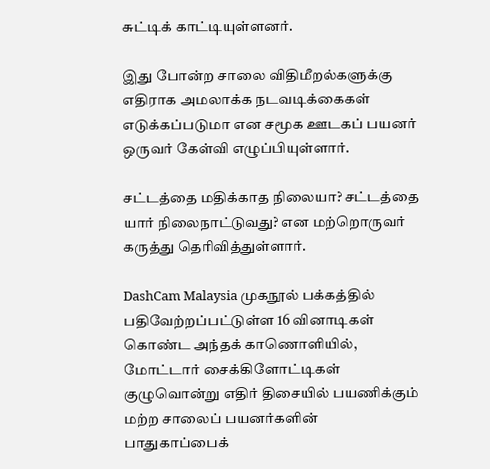சுட்டிக் காட்டியுள்ளனர்.

இது போன்ற சாலை விதிமீறல்களுக்கு எதிராக அமலாக்க நடவடிக்கைகள் எடுக்கப்படுமா என சமூக ஊடகப் பயனர் ஒருவர் கேள்வி எழுப்பியுள்ளார்.

சட்டத்தை மதிக்காத நிலையா? சட்டத்தை யார் நிலைநாட்டுவது? என மற்றொருவர் கருத்து தெரிவித்துள்ளார்.

DashCam Malaysia முகநூல் பக்கத்தில் பதிவேற்றப்பட்டுள்ள 16 வினாடிகள் கொண்ட அந்தக் காணொளியில், மோட்டார் சைக்கிளோட்டிகள் குழுவொன்று எதிர் திசையில் பயணிக்கும் மற்ற சாலைப் பயனர்களின் பாதுகாப்பைக்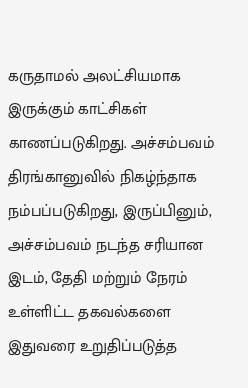கருதாமல் அலட்சியமாக இருக்கும் காட்சிகள் காணப்படுகிறது. அச்சம்பவம் திரங்கானுவில் நிகழ்ந்தாக நம்பப்படுகிறது, இருப்பினும், அச்சம்பவம் நடந்த சரியான இடம், தேதி மற்றும் நேரம் உள்ளிட்ட தகவல்களை இதுவரை உறுதிப்படுத்த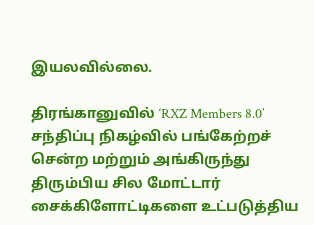இயலவில்லை.

திரங்கானுவில் ‘RXZ Members 8.0’ சந்திப்பு நிகழ்வில் பங்கேற்றச் சென்ற மற்றும் அங்கிருந்து திரும்பிய சில மோட்டார் சைக்கிளோட்டிகளை உட்படுத்திய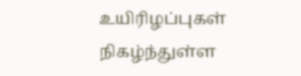உயிரிழப்புகள் நிகழ்ந்துள்ள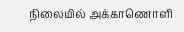நிலையில் அக்காணொளி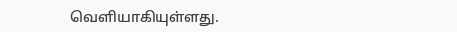வெளியாகியுள்ளது.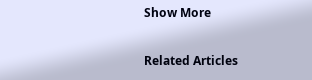Show More

Related Articles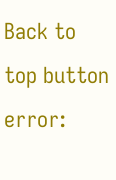Back to top button
error: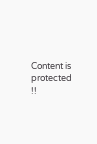Content is protected !!